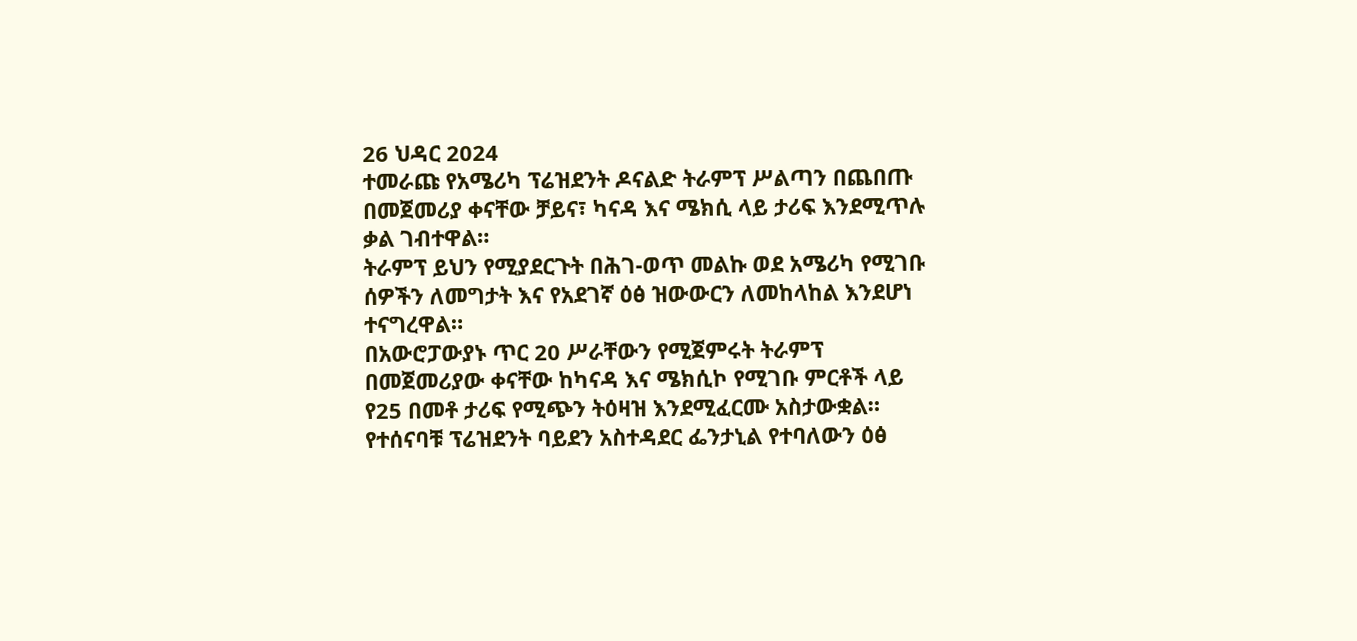26 ህዳር 2024
ተመራጩ የአሜሪካ ፕሬዝደንት ዶናልድ ትራምፕ ሥልጣን በጨበጡ በመጀመሪያ ቀናቸው ቻይና፣ ካናዳ እና ሜክሲ ላይ ታሪፍ እንደሚጥሉ ቃል ገብተዋል።
ትራምፕ ይህን የሚያደርጉት በሕገ-ወጥ መልኩ ወደ አሜሪካ የሚገቡ ሰዎችን ለመግታት እና የአደገኛ ዕፅ ዝውውርን ለመከላከል እንደሆነ ተናግረዋል።
በአውሮፓውያኑ ጥር 20 ሥራቸውን የሚጀምሩት ትራምፕ በመጀመሪያው ቀናቸው ከካናዳ እና ሜክሲኮ የሚገቡ ምርቶች ላይ የ25 በመቶ ታሪፍ የሚጭን ትዕዛዝ እንደሚፈርሙ አስታውቋል።
የተሰናባቹ ፕሬዝደንት ባይደን አስተዳደር ፌንታኒል የተባለውን ዕፅ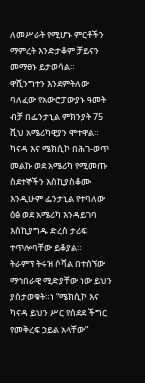ለመሥራት የሚሆኑ ምርቶችን ማምረት እንድታቆም ቻይናን መማፀኑ ይታወሳል።
ዋሺንግተን እንደምትለው ባለፈው የአውሮፓውያኑ ዓመት ብቻ በፌንታኒል ምክንያት 75 ሺህ አሜሪካዊያን ሞተዋል።
ካናዳ እና ሜክሲኮ በሕገ-ወጥ መልኩ ወደ አሜሪካ የሚመጡ ስደተኞችን እስኪያስቆሙ እንዲሁም ፌንታኒል የተባለው ዕፅ ወደ አሜሪካ እንዳይገባ እስኪያግዱ ድረስ ታሪፍ ተጥሎባቸው ይቆያል።
ትራምፕ ትሩዝ ሶሻል በተሰኘው ማኅበራዊ ሚድያቸው ነው ይህን ያስታወቁት።ነ “ሜክሲኮ እና ካናዳ ይህን ሥር የሰደደ ችግር የመቅረፍ ኃይል አላቸው”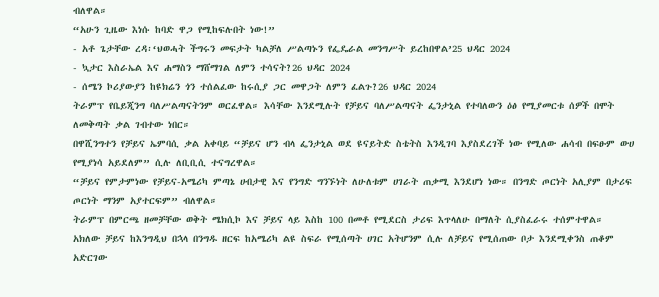ብለዋል።
“አሁን ጊዜው እነሱ ከባድ ዋጋ የሚከፍሉበት ነው!”
- አቶ ጌታቸው ረዳ፡‘ህወሓት ችግሩን መፍታት ካልቻለ ሥልጣኑን የፌዴራል መንግሥት ይረከበዋል’25 ህዳር 2024
- ኳታር እስራኤል እና ሐማስን ማሸማገል ለምን ተሳናት?26 ህዳር 2024
- ሰሜን ኮሪያውያን ከዩክሬን ጎን ተሰልፈው ከሩሲያ ጋር መዋጋት ለምን ፈልጉ?26 ህዳር 2024
ትራምፕ የቤይጂንግ ባለሥልጣናትንም ወርፈዋል። እሳቸው እንደሚሉት የቻይና ባለሥልጣናት ፌንታኒል የተባለውን ዕፅ የሚያመርቱ ሰዎች በሞት ለመቅጣት ቃል ገብተው ነበር።
በዋሺንግተን የቻይና ኤምባሲ ቃል አቀባይ “ቻይና ሆን ብላ ፌንታኒል ወደ ዩናይትድ ስቴትስ እንዲገባ እያስደረገች ነው የሚለው ሐሳብ በፍፁም ውሀ የሚያነሳ አይደለም” ሲሉ ለቢቢሲ ተናግረዋል።
“ቻይና የምታምነው የቻይና-አሜሪካ ምጣኔ ሀብታዊ እና የንግድ ግንኙነት ለሁለቱም ሀገራት ጠቃሚ እንደሆነ ነው። በንግድ ጦርነት አሊያም በታሪፍ ጦርነት ማንም አያተርፍም” ብለዋል።
ትራምፕ በምርጫ ዘመቻቸው ወቅት ሜክሲኮ እና ቻይና ላይ እስከ 100 በመቶ የሚደርስ ታሪፍ እጥላለሁ በማለት ሲያስፈራሩ ተሰምተዋል።
አክለው ቻይና ከእንግዲህ በኋላ በንግዱ ዘርፍ ከአሜሪካ ልዩ ስፍራ የሚሰጣት ሀገር አትሆንም ሲሉ ለቻይና የሚሰጠው ቦታ እንደሚቀንስ ጠቆም አድርገው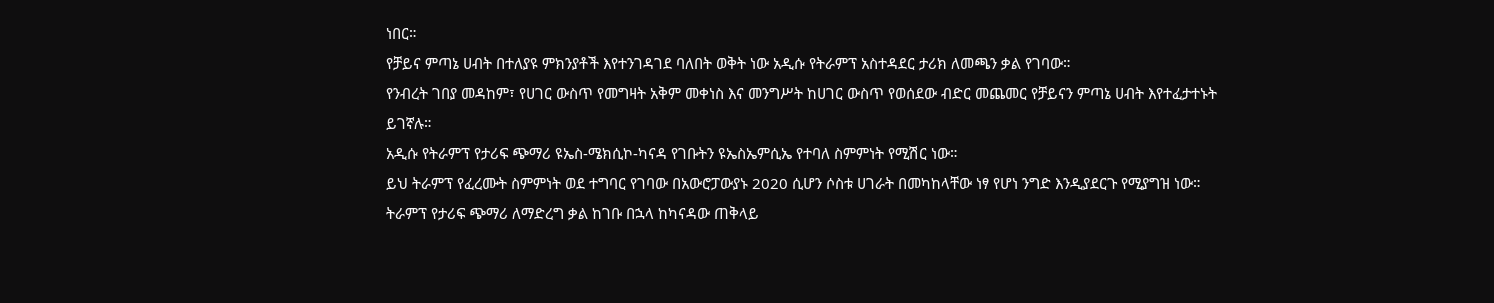ነበር።
የቻይና ምጣኔ ሀብት በተለያዩ ምክንያቶች እየተንገዳገደ ባለበት ወቅት ነው አዲሱ የትራምፕ አስተዳደር ታሪክ ለመጫን ቃል የገባው።
የንብረት ገበያ መዳከም፣ የሀገር ውስጥ የመግዛት አቅም መቀነስ እና መንግሥት ከሀገር ውስጥ የወሰደው ብድር መጨመር የቻይናን ምጣኔ ሀብት እየተፈታተኑት ይገኛሉ።
አዲሱ የትራምፕ የታሪፍ ጭማሪ ዩኤስ-ሜክሲኮ-ካናዳ የገቡትን ዩኤስኤምሲኤ የተባለ ስምምነት የሚሽር ነው።
ይህ ትራምፕ የፈረሙት ስምምነት ወደ ተግባር የገባው በአውሮፓውያኑ 2020 ሲሆን ሶስቱ ሀገራት በመካከላቸው ነፃ የሆነ ንግድ እንዲያደርጉ የሚያግዝ ነው።
ትራምፕ የታሪፍ ጭማሪ ለማድረግ ቃል ከገቡ በኋላ ከካናዳው ጠቅላይ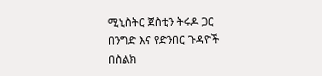ሚኒስትር ጀስቲን ትሩዶ ጋር በንግድ እና የድንበር ጉዳዮች በስልክ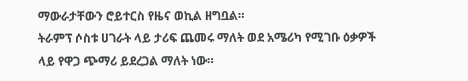ማውራታቸውን ሮይተርስ የዜና ወኪል ዘግቧል።
ትራምፕ ሶስቱ ሀገራት ላይ ታሪፍ ጨመሩ ማለት ወደ አሜሪካ የሚገቡ ዕቃዎች ላይ የዋጋ ጭማሪ ይደረጋል ማለት ነው።